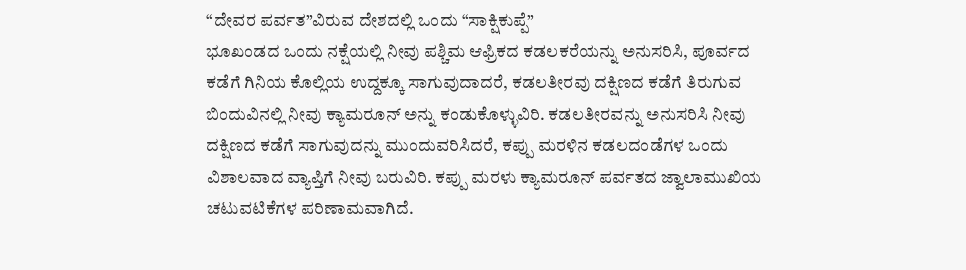“ದೇವರ ಪರ್ವತ”ವಿರುವ ದೇಶದಲ್ಲಿ ಒಂದು “ಸಾಕ್ಷಿಕುಪ್ಪೆ”
ಭೂಖಂಡದ ಒಂದು ನಕ್ಷೆಯಲ್ಲಿ ನೀವು ಪಶ್ಚಿಮ ಆಫ್ರಿಕದ ಕಡಲಕರೆಯನ್ನು ಅನುಸರಿಸಿ, ಪೂರ್ವದ ಕಡೆಗೆ ಗಿನಿಯ ಕೊಲ್ಲಿಯ ಉದ್ದಕ್ಕೂ ಸಾಗುವುದಾದರೆ, ಕಡಲತೀರವು ದಕ್ಷಿಣದ ಕಡೆಗೆ ತಿರುಗುವ ಬಿಂದುವಿನಲ್ಲಿ ನೀವು ಕ್ಯಾಮರೂನ್ ಅನ್ನು ಕಂಡುಕೊಳ್ಳುವಿರಿ. ಕಡಲತೀರವನ್ನು ಅನುಸರಿಸಿ ನೀವು ದಕ್ಷಿಣದ ಕಡೆಗೆ ಸಾಗುವುದನ್ನು ಮುಂದುವರಿಸಿದರೆ, ಕಪ್ಪು ಮರಳಿನ ಕಡಲದಂಡೆಗಳ ಒಂದು ವಿಶಾಲವಾದ ವ್ಯಾಪ್ತಿಗೆ ನೀವು ಬರುವಿರಿ. ಕಪ್ಪು ಮರಳು ಕ್ಯಾಮರೂನ್ ಪರ್ವತದ ಜ್ವಾಲಾಮುಖಿಯ ಚಟುವಟಿಕೆಗಳ ಪರಿಣಾಮವಾಗಿದೆ.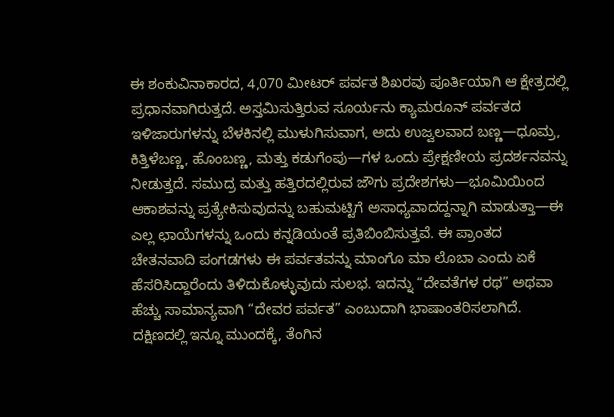ಈ ಶಂಕುವಿನಾಕಾರದ, 4,070 ಮೀಟರ್ ಪರ್ವತ ಶಿಖರವು ಪೂರ್ತಿಯಾಗಿ ಆ ಕ್ಷೇತ್ರದಲ್ಲಿ ಪ್ರಧಾನವಾಗಿರುತ್ತದೆ. ಅಸ್ತಮಿಸುತ್ತಿರುವ ಸೂರ್ಯನು ಕ್ಯಾಮರೂನ್ ಪರ್ವತದ ಇಳಿಜಾರುಗಳನ್ನು ಬೆಳಕಿನಲ್ಲಿ ಮುಳುಗಿಸುವಾಗ, ಅದು ಉಜ್ವಲವಾದ ಬಣ್ಣ—ಧೂಮ್ರ, ಕಿತ್ತಿಳೆಬಣ್ಣ, ಹೊಂಬಣ್ಣ, ಮತ್ತು ಕಡುಗೆಂಪು—ಗಳ ಒಂದು ಪ್ರೇಕ್ಷಣೀಯ ಪ್ರದರ್ಶನವನ್ನು ನೀಡುತ್ತದೆ. ಸಮುದ್ರ ಮತ್ತು ಹತ್ತಿರದಲ್ಲಿರುವ ಜೌಗು ಪ್ರದೇಶಗಳು—ಭೂಮಿಯಿಂದ ಆಕಾಶವನ್ನು ಪ್ರತ್ಯೇಕಿಸುವುದನ್ನು ಬಹುಮಟ್ಟಿಗೆ ಅಸಾಧ್ಯವಾದದ್ದನ್ನಾಗಿ ಮಾಡುತ್ತಾ—ಈ ಎಲ್ಲ ಛಾಯೆಗಳನ್ನು ಒಂದು ಕನ್ನಡಿಯಂತೆ ಪ್ರತಿಬಿಂಬಿಸುತ್ತವೆ. ಈ ಪ್ರಾಂತದ ಚೇತನವಾದಿ ಪಂಗಡಗಳು ಈ ಪರ್ವತವನ್ನು ಮಾಂಗೊ ಮಾ ಲೊಬಾ ಎಂದು ಏಕೆ ಹೆಸರಿಸಿದ್ದಾರೆಂದು ತಿಳಿದುಕೊಳ್ಳುವುದು ಸುಲಭ. ಇದನ್ನು “ದೇವತೆಗಳ ರಥ” ಅಥವಾ ಹೆಚ್ಚು ಸಾಮಾನ್ಯವಾಗಿ “ದೇವರ ಪರ್ವತ” ಎಂಬುದಾಗಿ ಭಾಷಾಂತರಿಸಲಾಗಿದೆ.
ದಕ್ಷಿಣದಲ್ಲಿ ಇನ್ನೂ ಮುಂದಕ್ಕೆ, ತೆಂಗಿನ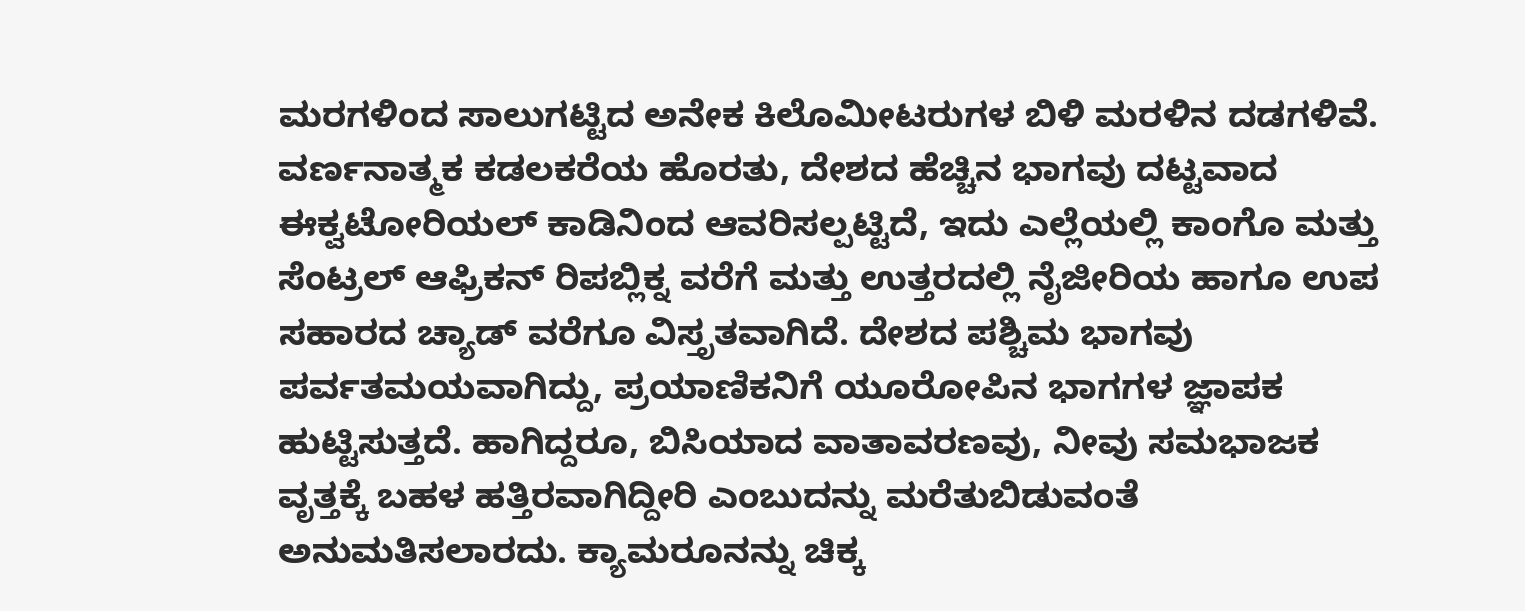ಮರಗಳಿಂದ ಸಾಲುಗಟ್ಟಿದ ಅನೇಕ ಕಿಲೊಮೀಟರುಗಳ ಬಿಳಿ ಮರಳಿನ ದಡಗಳಿವೆ. ವರ್ಣನಾತ್ಮಕ ಕಡಲಕರೆಯ ಹೊರತು, ದೇಶದ ಹೆಚ್ಚಿನ ಭಾಗವು ದಟ್ಟವಾದ ಈಕ್ವಟೋರಿಯಲ್ ಕಾಡಿನಿಂದ ಆವರಿಸಲ್ಪಟ್ಟಿದೆ, ಇದು ಎಲ್ಲೆಯಲ್ಲಿ ಕಾಂಗೊ ಮತ್ತು ಸೆಂಟ್ರಲ್ ಆಫ್ರಿಕನ್ ರಿಪಬ್ಲಿಕ್ನ ವರೆಗೆ ಮತ್ತು ಉತ್ತರದಲ್ಲಿ ನೈಜೀರಿಯ ಹಾಗೂ ಉಪ ಸಹಾರದ ಚ್ಯಾಡ್ ವರೆಗೂ ವಿಸ್ತೃತವಾಗಿದೆ. ದೇಶದ ಪಶ್ಚಿಮ ಭಾಗವು ಪರ್ವತಮಯವಾಗಿದ್ದು, ಪ್ರಯಾಣಿಕನಿಗೆ ಯೂರೋಪಿನ ಭಾಗಗಳ ಜ್ಞಾಪಕ ಹುಟ್ಟಿಸುತ್ತದೆ. ಹಾಗಿದ್ದರೂ, ಬಿಸಿಯಾದ ವಾತಾವರಣವು, ನೀವು ಸಮಭಾಜಕ ವೃತ್ತಕ್ಕೆ ಬಹಳ ಹತ್ತಿರವಾಗಿದ್ದೀರಿ ಎಂಬುದನ್ನು ಮರೆತುಬಿಡುವಂತೆ ಅನುಮತಿಸಲಾರದು. ಕ್ಯಾಮರೂನನ್ನು ಚಿಕ್ಕ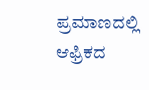ಪ್ರಮಾಣದಲ್ಲಿ ಆಫ್ರಿಕದ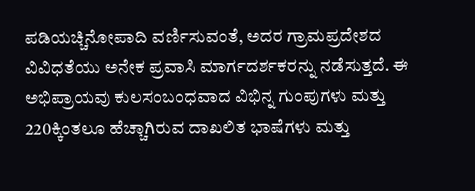ಪಡಿಯಚ್ಚಿನೋಪಾದಿ ವರ್ಣಿಸುವಂತೆ, ಅದರ ಗ್ರಾಮಪ್ರದೇಶದ ವಿವಿಧತೆಯು ಅನೇಕ ಪ್ರವಾಸಿ ಮಾರ್ಗದರ್ಶಕರನ್ನು ನಡೆಸುತ್ತದೆ. ಈ ಅಭಿಪ್ರಾಯವು ಕುಲಸಂಬಂಧವಾದ ವಿಭಿನ್ನ ಗುಂಪುಗಳು ಮತ್ತು 220ಕ್ಕಿಂತಲೂ ಹೆಚ್ಚಾಗಿರುವ ದಾಖಲಿತ ಭಾಷೆಗಳು ಮತ್ತು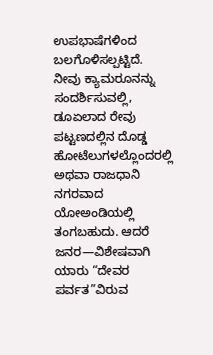ಉಪಭಾಷೆಗಳಿಂದ ಬಲಗೊಳಿಸಲ್ಪಟ್ಟಿದೆ.
ನೀವು ಕ್ಯಾಮರೂನನ್ನು ಸಂದರ್ಶಿಸುವಲ್ಲಿ, ಡೂಏಲಾದ ರೇವು ಪಟ್ಟಣದಲ್ಲಿನ ದೊಡ್ಡ ಹೋಟೆಲುಗಳಲ್ಲೊಂದರಲ್ಲಿ ಅಥವಾ ರಾಜಧಾನಿ ನಗರವಾದ ಯೋಅಂಡಿಯಲ್ಲಿ ತಂಗಬಹುದು. ಆದರೆ ಜನರ—ವಿಶೇಷವಾಗಿ ಯಾರು “ದೇವರ ಪರ್ವತ”ವಿರುವ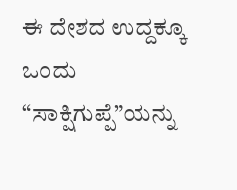ಈ ದೇಶದ ಉದ್ದಕ್ಕೂ ಒಂದು “ಸಾಕ್ಷಿಗುಪ್ಪೆ”ಯನ್ನು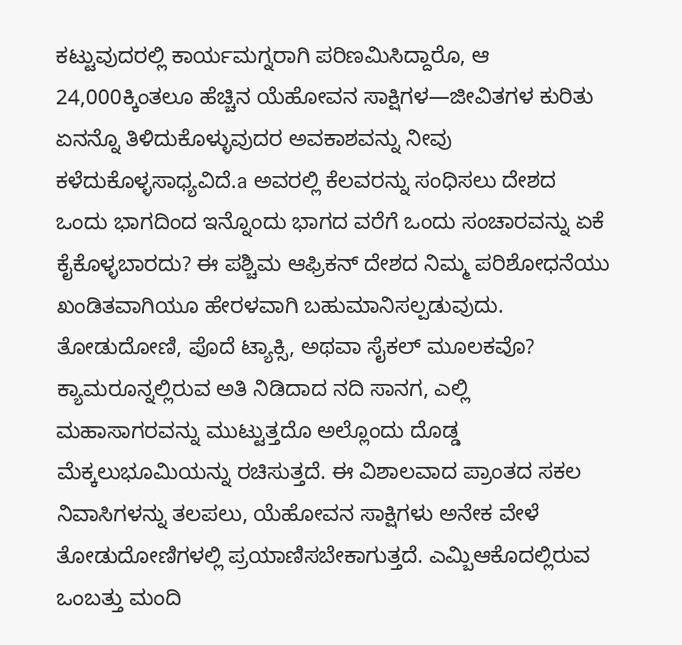ಕಟ್ಟುವುದರಲ್ಲಿ ಕಾರ್ಯಮಗ್ನರಾಗಿ ಪರಿಣಮಿಸಿದ್ದಾರೊ, ಆ 24,000ಕ್ಕಿಂತಲೂ ಹೆಚ್ಚಿನ ಯೆಹೋವನ ಸಾಕ್ಷಿಗಳ—ಜೀವಿತಗಳ ಕುರಿತು ಏನನ್ನೊ ತಿಳಿದುಕೊಳ್ಳುವುದರ ಅವಕಾಶವನ್ನು ನೀವು ಕಳೆದುಕೊಳ್ಳಸಾಧ್ಯವಿದೆ.a ಅವರಲ್ಲಿ ಕೆಲವರನ್ನು ಸಂಧಿಸಲು ದೇಶದ ಒಂದು ಭಾಗದಿಂದ ಇನ್ನೊಂದು ಭಾಗದ ವರೆಗೆ ಒಂದು ಸಂಚಾರವನ್ನು ಏಕೆ ಕೈಕೊಳ್ಳಬಾರದು? ಈ ಪಶ್ಚಿಮ ಆಫ್ರಿಕನ್ ದೇಶದ ನಿಮ್ಮ ಪರಿಶೋಧನೆಯು ಖಂಡಿತವಾಗಿಯೂ ಹೇರಳವಾಗಿ ಬಹುಮಾನಿಸಲ್ಪಡುವುದು.
ತೋಡುದೋಣಿ, ಪೊದೆ ಟ್ಯಾಕ್ಸಿ, ಅಥವಾ ಸೈಕಲ್ ಮೂಲಕವೊ?
ಕ್ಯಾಮರೂನ್ನಲ್ಲಿರುವ ಅತಿ ನಿಡಿದಾದ ನದಿ ಸಾನಗ, ಎಲ್ಲಿ ಮಹಾಸಾಗರವನ್ನು ಮುಟ್ಟುತ್ತದೊ ಅಲ್ಲೊಂದು ದೊಡ್ಡ ಮೆಕ್ಕಲುಭೂಮಿಯನ್ನು ರಚಿಸುತ್ತದೆ. ಈ ವಿಶಾಲವಾದ ಪ್ರಾಂತದ ಸಕಲ ನಿವಾಸಿಗಳನ್ನು ತಲಪಲು, ಯೆಹೋವನ ಸಾಕ್ಷಿಗಳು ಅನೇಕ ವೇಳೆ ತೋಡುದೋಣಿಗಳಲ್ಲಿ ಪ್ರಯಾಣಿಸಬೇಕಾಗುತ್ತದೆ. ಎಮ್ಬಿಆಕೊದಲ್ಲಿರುವ ಒಂಬತ್ತು ಮಂದಿ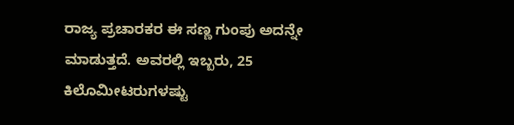ರಾಜ್ಯ ಪ್ರಚಾರಕರ ಈ ಸಣ್ಣ ಗುಂಪು ಅದನ್ನೇ ಮಾಡುತ್ತದೆ. ಅವರಲ್ಲಿ ಇಬ್ಬರು, 25 ಕಿಲೊಮೀಟರುಗಳಷ್ಟು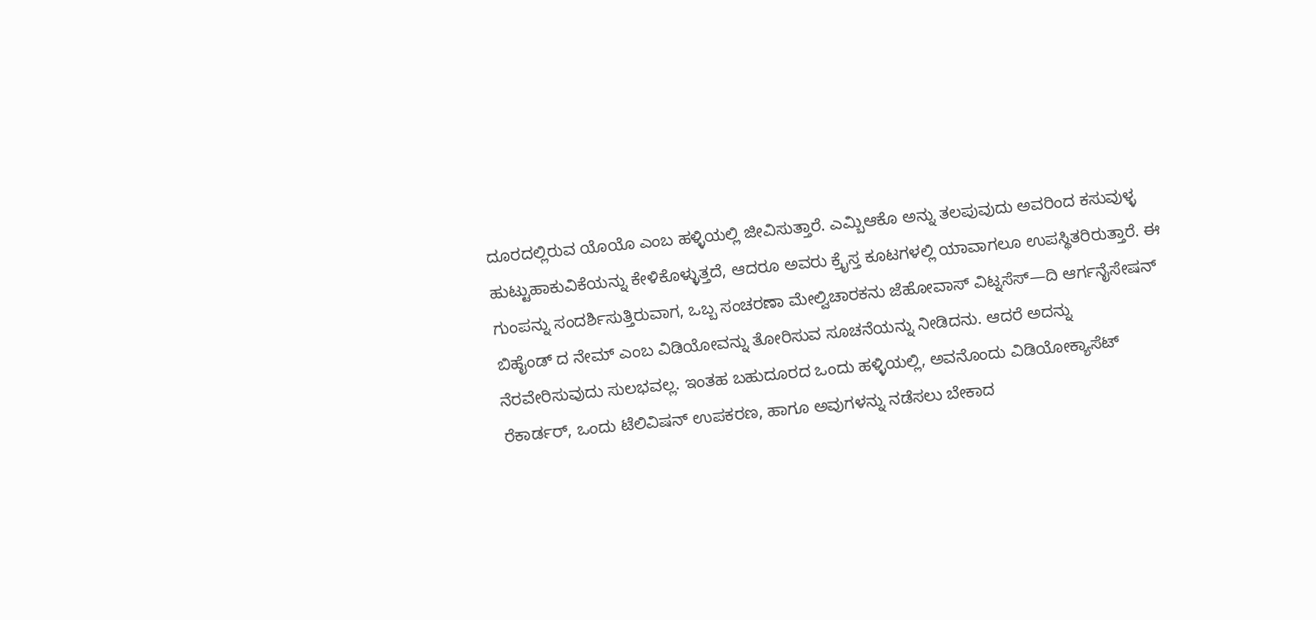ದೂರದಲ್ಲಿರುವ ಯೊಯೊ ಎಂಬ ಹಳ್ಳಿಯಲ್ಲಿ ಜೀವಿಸುತ್ತಾರೆ. ಎಮ್ಬಿಆಕೊ ಅನ್ನು ತಲಪುವುದು ಅವರಿಂದ ಕಸುವುಳ್ಳ ಹುಟ್ಟುಹಾಕುವಿಕೆಯನ್ನು ಕೇಳಿಕೊಳ್ಳುತ್ತದೆ, ಆದರೂ ಅವರು ಕ್ರೈಸ್ತ ಕೂಟಗಳಲ್ಲಿ ಯಾವಾಗಲೂ ಉಪಸ್ಥಿತರಿರುತ್ತಾರೆ. ಈ ಗುಂಪನ್ನು ಸಂದರ್ಶಿಸುತ್ತಿರುವಾಗ, ಒಬ್ಬ ಸಂಚರಣಾ ಮೇಲ್ವಿಚಾರಕನು ಜೆಹೋವಾಸ್ ವಿಟ್ನಸೆಸ್—ದಿ ಆರ್ಗನೈಸೇಷನ್ ಬಿಹೈಂಡ್ ದ ನೇಮ್ ಎಂಬ ವಿಡಿಯೋವನ್ನು ತೋರಿಸುವ ಸೂಚನೆಯನ್ನು ನೀಡಿದನು. ಆದರೆ ಅದನ್ನು ನೆರವೇರಿಸುವುದು ಸುಲಭವಲ್ಲ. ಇಂತಹ ಬಹುದೂರದ ಒಂದು ಹಳ್ಳಿಯಲ್ಲಿ, ಅವನೊಂದು ವಿಡಿಯೋಕ್ಯಾಸೆಟ್ ರೆಕಾರ್ಡರ್, ಒಂದು ಟೆಲಿವಿಷನ್ ಉಪಕರಣ, ಹಾಗೂ ಅವುಗಳನ್ನು ನಡೆಸಲು ಬೇಕಾದ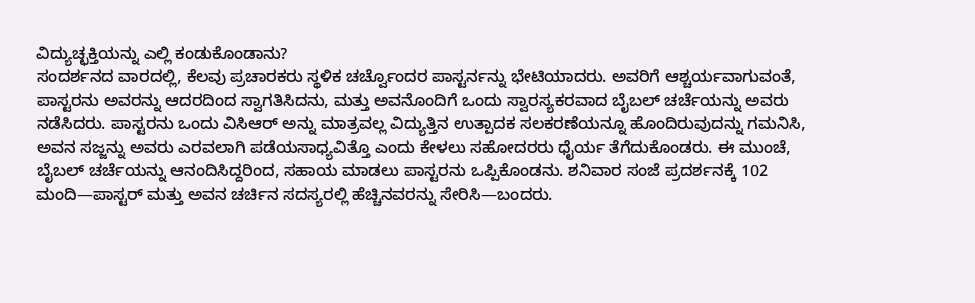ವಿದ್ಯುಚ್ಛಕ್ತಿಯನ್ನು ಎಲ್ಲಿ ಕಂಡುಕೊಂಡಾನು?
ಸಂದರ್ಶನದ ವಾರದಲ್ಲಿ, ಕೆಲವು ಪ್ರಚಾರಕರು ಸ್ಥಳಿಕ ಚರ್ಚ್ವೊಂದರ ಪಾಸ್ಟರ್ನನ್ನು ಭೇಟಿಯಾದರು. ಅವರಿಗೆ ಆಶ್ಚರ್ಯವಾಗುವಂತೆ, ಪಾಸ್ಟರನು ಅವರನ್ನು ಆದರದಿಂದ ಸ್ವಾಗತಿಸಿದನು, ಮತ್ತು ಅವನೊಂದಿಗೆ ಒಂದು ಸ್ವಾರಸ್ಯಕರವಾದ ಬೈಬಲ್ ಚರ್ಚೆಯನ್ನು ಅವರು ನಡೆಸಿದರು. ಪಾಸ್ಟರನು ಒಂದು ವಿಸಿಆರ್ ಅನ್ನು ಮಾತ್ರವಲ್ಲ ವಿದ್ಯುತ್ತಿನ ಉತ್ಪಾದಕ ಸಲಕರಣೆಯನ್ನೂ ಹೊಂದಿರುವುದನ್ನು ಗಮನಿಸಿ, ಅವನ ಸಜ್ಜನ್ನು ಅವರು ಎರವಲಾಗಿ ಪಡೆಯಸಾಧ್ಯವಿತ್ತೊ ಎಂದು ಕೇಳಲು ಸಹೋದರರು ಧೈರ್ಯ ತೆಗೆದುಕೊಂಡರು. ಈ ಮುಂಚೆ, ಬೈಬಲ್ ಚರ್ಚೆಯನ್ನು ಆನಂದಿಸಿದ್ದರಿಂದ, ಸಹಾಯ ಮಾಡಲು ಪಾಸ್ಟರನು ಒಪ್ಪಿಕೊಂಡನು. ಶನಿವಾರ ಸಂಜೆ ಪ್ರದರ್ಶನಕ್ಕೆ 102 ಮಂದಿ—ಪಾಸ್ಟರ್ ಮತ್ತು ಅವನ ಚರ್ಚಿನ ಸದಸ್ಯರಲ್ಲಿ ಹೆಚ್ಚಿನವರನ್ನು ಸೇರಿಸಿ—ಬಂದರು.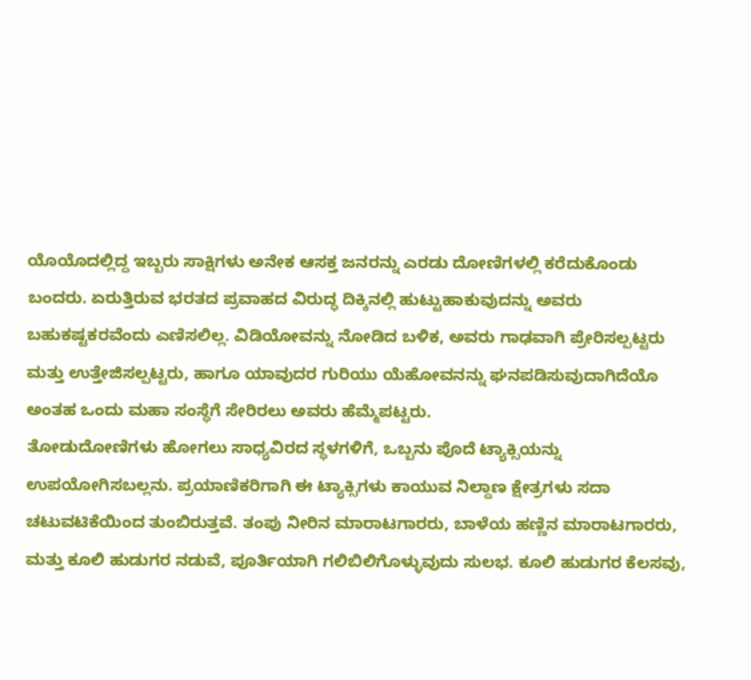ಯೊಯೊದಲ್ಲಿದ್ದ ಇಬ್ಬರು ಸಾಕ್ಷಿಗಳು ಅನೇಕ ಆಸಕ್ತ ಜನರನ್ನು ಎರಡು ದೋಣಿಗಳಲ್ಲಿ ಕರೆದುಕೊಂಡು ಬಂದರು. ಏರುತ್ತಿರುವ ಭರತದ ಪ್ರವಾಹದ ವಿರುದ್ಧ ದಿಕ್ಕಿನಲ್ಲಿ ಹುಟ್ಟುಹಾಕುವುದನ್ನು ಅವರು ಬಹುಕಷ್ಟಕರವೆಂದು ಎಣಿಸಲಿಲ್ಲ. ವಿಡಿಯೋವನ್ನು ನೋಡಿದ ಬಳಿಕ, ಅವರು ಗಾಢವಾಗಿ ಪ್ರೇರಿಸಲ್ಪಟ್ಟರು ಮತ್ತು ಉತ್ತೇಜಿಸಲ್ಪಟ್ಟರು, ಹಾಗೂ ಯಾವುದರ ಗುರಿಯು ಯೆಹೋವನನ್ನು ಘನಪಡಿಸುವುದಾಗಿದೆಯೊ ಅಂತಹ ಒಂದು ಮಹಾ ಸಂಸ್ಥೆಗೆ ಸೇರಿರಲು ಅವರು ಹೆಮ್ಮೆಪಟ್ಟರು.
ತೋಡುದೋಣಿಗಳು ಹೋಗಲು ಸಾಧ್ಯವಿರದ ಸ್ಥಳಗಳಿಗೆ, ಒಬ್ಬನು ಪೊದೆ ಟ್ಯಾಕ್ಸಿಯನ್ನು ಉಪಯೋಗಿಸಬಲ್ಲನು. ಪ್ರಯಾಣಿಕರಿಗಾಗಿ ಈ ಟ್ಯಾಕ್ಸಿಗಳು ಕಾಯುವ ನಿಲ್ದಾಣ ಕ್ಷೇತ್ರಗಳು ಸದಾ ಚಟುವಟಿಕೆಯಿಂದ ತುಂಬಿರುತ್ತವೆ. ತಂಪು ನೀರಿನ ಮಾರಾಟಗಾರರು, ಬಾಳೆಯ ಹಣ್ಣಿನ ಮಾರಾಟಗಾರರು, ಮತ್ತು ಕೂಲಿ ಹುಡುಗರ ನಡುವೆ, ಪೂರ್ತಿಯಾಗಿ ಗಲಿಬಿಲಿಗೊಳ್ಳುವುದು ಸುಲಭ. ಕೂಲಿ ಹುಡುಗರ ಕೆಲಸವು,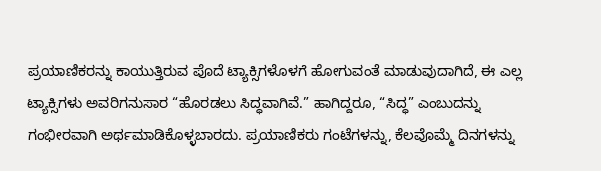ಪ್ರಯಾಣಿಕರನ್ನು ಕಾಯುತ್ತಿರುವ ಪೊದೆ ಟ್ಯಾಕ್ಸಿಗಳೊಳಗೆ ಹೋಗುವಂತೆ ಮಾಡುವುದಾಗಿದೆ, ಈ ಎಲ್ಲ ಟ್ಯಾಕ್ಸಿಗಳು ಅವರಿಗನುಸಾರ “ಹೊರಡಲು ಸಿದ್ಧವಾಗಿವೆ.” ಹಾಗಿದ್ದರೂ, “ಸಿದ್ಧ” ಎಂಬುದನ್ನು ಗಂಭೀರವಾಗಿ ಅರ್ಥಮಾಡಿಕೊಳ್ಳಬಾರದು. ಪ್ರಯಾಣಿಕರು ಗಂಟೆಗಳನ್ನು, ಕೆಲವೊಮ್ಮೆ ದಿನಗಳನ್ನು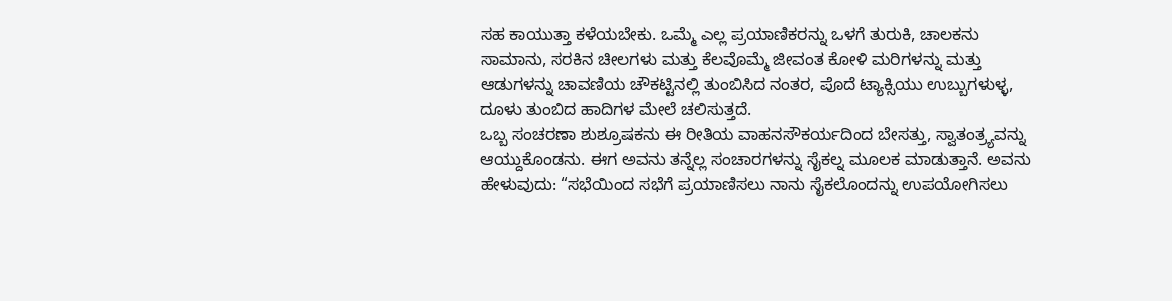ಸಹ ಕಾಯುತ್ತಾ ಕಳೆಯಬೇಕು. ಒಮ್ಮೆ ಎಲ್ಲ ಪ್ರಯಾಣಿಕರನ್ನು ಒಳಗೆ ತುರುಕಿ, ಚಾಲಕನು ಸಾಮಾನು, ಸರಕಿನ ಚೀಲಗಳು ಮತ್ತು ಕೆಲವೊಮ್ಮೆ ಜೀವಂತ ಕೋಳಿ ಮರಿಗಳನ್ನು ಮತ್ತು ಆಡುಗಳನ್ನು ಚಾವಣಿಯ ಚೌಕಟ್ಟಿನಲ್ಲಿ ತುಂಬಿಸಿದ ನಂತರ, ಪೊದೆ ಟ್ಯಾಕ್ಸಿಯು ಉಬ್ಬುಗಳುಳ್ಳ, ದೂಳು ತುಂಬಿದ ಹಾದಿಗಳ ಮೇಲೆ ಚಲಿಸುತ್ತದೆ.
ಒಬ್ಬ ಸಂಚರಣಾ ಶುಶ್ರೂಷಕನು ಈ ರೀತಿಯ ವಾಹನಸೌಕರ್ಯದಿಂದ ಬೇಸತ್ತು, ಸ್ವಾತಂತ್ರ್ಯವನ್ನು ಆಯ್ದುಕೊಂಡನು. ಈಗ ಅವನು ತನ್ನೆಲ್ಲ ಸಂಚಾರಗಳನ್ನು ಸೈಕಲ್ನ ಮೂಲಕ ಮಾಡುತ್ತಾನೆ. ಅವನು ಹೇಳುವುದು: “ಸಭೆಯಿಂದ ಸಭೆಗೆ ಪ್ರಯಾಣಿಸಲು ನಾನು ಸೈಕಲೊಂದನ್ನು ಉಪಯೋಗಿಸಲು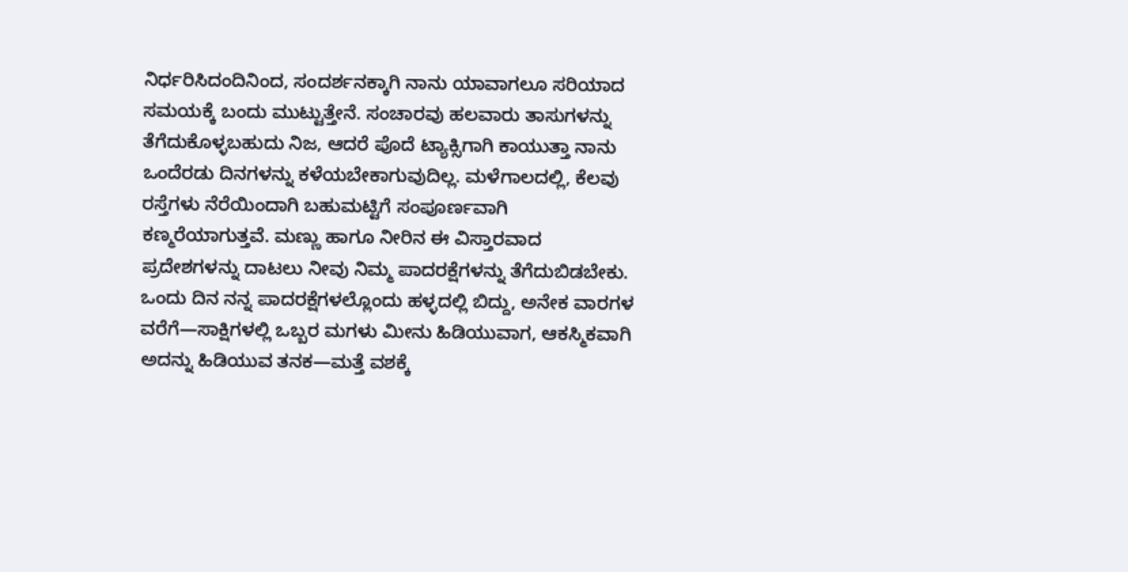ನಿರ್ಧರಿಸಿದಂದಿನಿಂದ, ಸಂದರ್ಶನಕ್ಕಾಗಿ ನಾನು ಯಾವಾಗಲೂ ಸರಿಯಾದ ಸಮಯಕ್ಕೆ ಬಂದು ಮುಟ್ಟುತ್ತೇನೆ. ಸಂಚಾರವು ಹಲವಾರು ತಾಸುಗಳನ್ನು ತೆಗೆದುಕೊಳ್ಳಬಹುದು ನಿಜ, ಆದರೆ ಪೊದೆ ಟ್ಯಾಕ್ಸಿಗಾಗಿ ಕಾಯುತ್ತಾ ನಾನು ಒಂದೆರಡು ದಿನಗಳನ್ನು ಕಳೆಯಬೇಕಾಗುವುದಿಲ್ಲ. ಮಳೆಗಾಲದಲ್ಲಿ, ಕೆಲವು ರಸ್ತೆಗಳು ನೆರೆಯಿಂದಾಗಿ ಬಹುಮಟ್ಟಿಗೆ ಸಂಪೂರ್ಣವಾಗಿ ಕಣ್ಮರೆಯಾಗುತ್ತವೆ. ಮಣ್ಣು ಹಾಗೂ ನೀರಿನ ಈ ವಿಸ್ತಾರವಾದ ಪ್ರದೇಶಗಳನ್ನು ದಾಟಲು ನೀವು ನಿಮ್ಮ ಪಾದರಕ್ಷೆಗಳನ್ನು ತೆಗೆದುಬಿಡಬೇಕು. ಒಂದು ದಿನ ನನ್ನ ಪಾದರಕ್ಷೆಗಳಲ್ಲೊಂದು ಹಳ್ಳದಲ್ಲಿ ಬಿದ್ದು, ಅನೇಕ ವಾರಗಳ ವರೆಗೆ—ಸಾಕ್ಷಿಗಳಲ್ಲಿ ಒಬ್ಬರ ಮಗಳು ಮೀನು ಹಿಡಿಯುವಾಗ, ಆಕಸ್ಮಿಕವಾಗಿ ಅದನ್ನು ಹಿಡಿಯುವ ತನಕ—ಮತ್ತೆ ವಶಕ್ಕೆ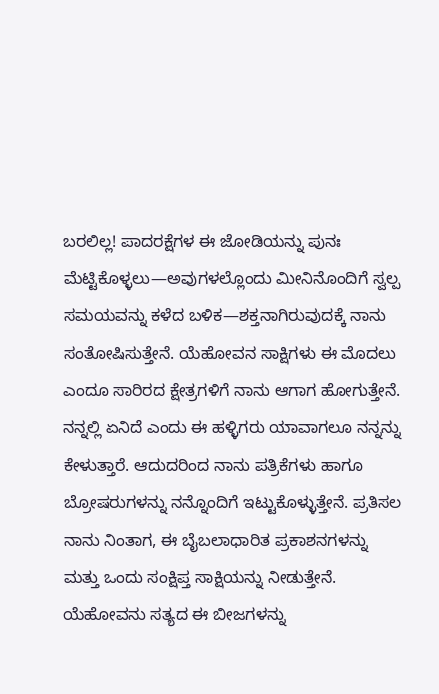ಬರಲಿಲ್ಲ! ಪಾದರಕ್ಷೆಗಳ ಈ ಜೋಡಿಯನ್ನು ಪುನಃ ಮೆಟ್ಟಿಕೊಳ್ಳಲು—ಅವುಗಳಲ್ಲೊಂದು ಮೀನಿನೊಂದಿಗೆ ಸ್ವಲ್ಪ ಸಮಯವನ್ನು ಕಳೆದ ಬಳಿಕ—ಶಕ್ತನಾಗಿರುವುದಕ್ಕೆ ನಾನು ಸಂತೋಷಿಸುತ್ತೇನೆ. ಯೆಹೋವನ ಸಾಕ್ಷಿಗಳು ಈ ಮೊದಲು ಎಂದೂ ಸಾರಿರದ ಕ್ಷೇತ್ರಗಳಿಗೆ ನಾನು ಆಗಾಗ ಹೋಗುತ್ತೇನೆ. ನನ್ನಲ್ಲಿ ಏನಿದೆ ಎಂದು ಈ ಹಳ್ಳಿಗರು ಯಾವಾಗಲೂ ನನ್ನನ್ನು ಕೇಳುತ್ತಾರೆ. ಆದುದರಿಂದ ನಾನು ಪತ್ರಿಕೆಗಳು ಹಾಗೂ ಬ್ರೋಷರುಗಳನ್ನು ನನ್ನೊಂದಿಗೆ ಇಟ್ಟುಕೊಳ್ಳುತ್ತೇನೆ. ಪ್ರತಿಸಲ ನಾನು ನಿಂತಾಗ, ಈ ಬೈಬಲಾಧಾರಿತ ಪ್ರಕಾಶನಗಳನ್ನು ಮತ್ತು ಒಂದು ಸಂಕ್ಷಿಪ್ತ ಸಾಕ್ಷಿಯನ್ನು ನೀಡುತ್ತೇನೆ. ಯೆಹೋವನು ಸತ್ಯದ ಈ ಬೀಜಗಳನ್ನು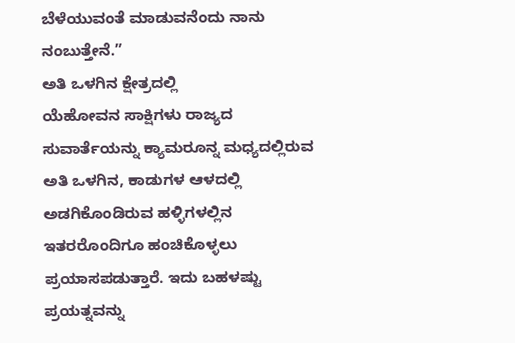ಬೆಳೆಯುವಂತೆ ಮಾಡುವನೆಂದು ನಾನು ನಂಬುತ್ತೇನೆ.”
ಅತಿ ಒಳಗಿನ ಕ್ಷೇತ್ರದಲ್ಲಿ
ಯೆಹೋವನ ಸಾಕ್ಷಿಗಳು ರಾಜ್ಯದ ಸುವಾರ್ತೆಯನ್ನು ಕ್ಯಾಮರೂನ್ನ ಮಧ್ಯದಲ್ಲಿರುವ ಅತಿ ಒಳಗಿನ, ಕಾಡುಗಳ ಆಳದಲ್ಲಿ ಅಡಗಿಕೊಂಡಿರುವ ಹಳ್ಳಿಗಳಲ್ಲಿನ ಇತರರೊಂದಿಗೂ ಹಂಚಿಕೊಳ್ಳಲು ಪ್ರಯಾಸಪಡುತ್ತಾರೆ. ಇದು ಬಹಳಷ್ಟು ಪ್ರಯತ್ನವನ್ನು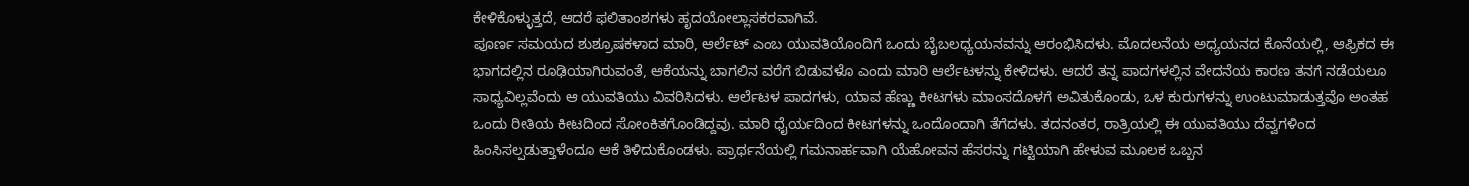ಕೇಳಿಕೊಳ್ಳುತ್ತದೆ, ಆದರೆ ಫಲಿತಾಂಶಗಳು ಹೃದಯೋಲ್ಲಾಸಕರವಾಗಿವೆ.
ಪೂರ್ಣ ಸಮಯದ ಶುಶ್ರೂಷಕಳಾದ ಮಾರಿ, ಆರ್ಲೆಟ್ ಎಂಬ ಯುವತಿಯೊಂದಿಗೆ ಒಂದು ಬೈಬಲಧ್ಯಯನವನ್ನು ಆರಂಭಿಸಿದಳು. ಮೊದಲನೆಯ ಅಧ್ಯಯನದ ಕೊನೆಯಲ್ಲಿ, ಆಫ್ರಿಕದ ಈ ಭಾಗದಲ್ಲಿನ ರೂಢಿಯಾಗಿರುವಂತೆ, ಆಕೆಯನ್ನು ಬಾಗಲಿನ ವರೆಗೆ ಬಿಡುವಳೊ ಎಂದು ಮಾರಿ ಆರ್ಲೆಟಳನ್ನು ಕೇಳಿದಳು. ಆದರೆ ತನ್ನ ಪಾದಗಳಲ್ಲಿನ ವೇದನೆಯ ಕಾರಣ ತನಗೆ ನಡೆಯಲೂ ಸಾಧ್ಯವಿಲ್ಲವೆಂದು ಆ ಯುವತಿಯು ವಿವರಿಸಿದಳು. ಆರ್ಲೆಟಳ ಪಾದಗಳು, ಯಾವ ಹೆಣ್ಣು ಕೀಟಗಳು ಮಾಂಸದೊಳಗೆ ಅವಿತುಕೊಂಡು, ಒಳ ಕುರುಗಳನ್ನು ಉಂಟುಮಾಡುತ್ತವೊ ಅಂತಹ ಒಂದು ರೀತಿಯ ಕೀಟದಿಂದ ಸೋಂಕಿತಗೊಂಡಿದ್ದವು. ಮಾರಿ ಧೈರ್ಯದಿಂದ ಕೀಟಗಳನ್ನು ಒಂದೊಂದಾಗಿ ತೆಗೆದಳು. ತದನಂತರ, ರಾತ್ರಿಯಲ್ಲಿ ಈ ಯುವತಿಯು ದೆವ್ವಗಳಿಂದ ಹಿಂಸಿಸಲ್ಪಡುತ್ತಾಳೆಂದೂ ಆಕೆ ತಿಳಿದುಕೊಂಡಳು. ಪ್ರಾರ್ಥನೆಯಲ್ಲಿ ಗಮನಾರ್ಹವಾಗಿ ಯೆಹೋವನ ಹೆಸರನ್ನು ಗಟ್ಟಿಯಾಗಿ ಹೇಳುವ ಮೂಲಕ ಒಬ್ಬನ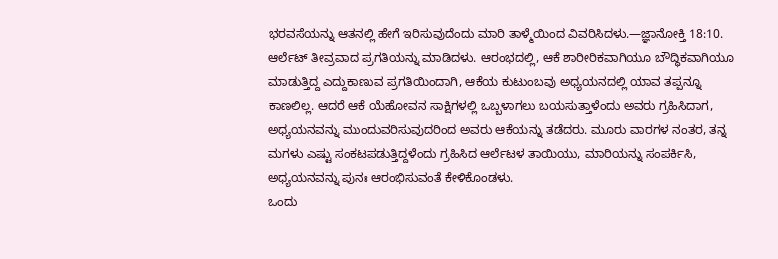ಭರವಸೆಯನ್ನು ಆತನಲ್ಲಿ ಹೇಗೆ ಇರಿಸುವುದೆಂದು ಮಾರಿ ತಾಳ್ಮೆಯಿಂದ ವಿವರಿಸಿದಳು.—ಜ್ಞಾನೋಕ್ತಿ 18:10.
ಆರ್ಲೆಟ್ ತೀವ್ರವಾದ ಪ್ರಗತಿಯನ್ನು ಮಾಡಿದಳು. ಆರಂಭದಲ್ಲಿ, ಆಕೆ ಶಾರೀರಿಕವಾಗಿಯೂ ಬೌದ್ಧಿಕವಾಗಿಯೂ ಮಾಡುತ್ತಿದ್ದ ಎದ್ದುಕಾಣುವ ಪ್ರಗತಿಯಿಂದಾಗಿ, ಆಕೆಯ ಕುಟುಂಬವು ಅಧ್ಯಯನದಲ್ಲಿ ಯಾವ ತಪ್ಪನ್ನೂ ಕಾಣಲಿಲ್ಲ. ಆದರೆ ಆಕೆ ಯೆಹೋವನ ಸಾಕ್ಷಿಗಳಲ್ಲಿ ಒಬ್ಬಳಾಗಲು ಬಯಸುತ್ತಾಳೆಂದು ಅವರು ಗ್ರಹಿಸಿದಾಗ, ಅಧ್ಯಯನವನ್ನು ಮುಂದುವರಿಸುವುದರಿಂದ ಅವರು ಆಕೆಯನ್ನು ತಡೆದರು. ಮೂರು ವಾರಗಳ ನಂತರ, ತನ್ನ ಮಗಳು ಎಷ್ಟು ಸಂಕಟಪಡುತ್ತಿದ್ದಳೆಂದು ಗ್ರಹಿಸಿದ ಆರ್ಲೆಟಳ ತಾಯಿಯು, ಮಾರಿಯನ್ನು ಸಂಪರ್ಕಿಸಿ, ಅಧ್ಯಯನವನ್ನು ಪುನಃ ಆರಂಭಿಸುವಂತೆ ಕೇಳಿಕೊಂಡಳು.
ಒಂದು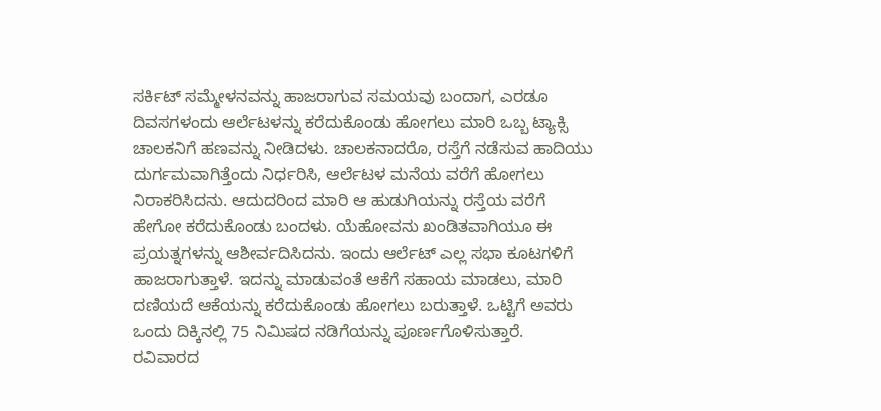ಸರ್ಕಿಟ್ ಸಮ್ಮೇಳನವನ್ನು ಹಾಜರಾಗುವ ಸಮಯವು ಬಂದಾಗ, ಎರಡೂ ದಿವಸಗಳಂದು ಆರ್ಲೆಟಳನ್ನು ಕರೆದುಕೊಂಡು ಹೋಗಲು ಮಾರಿ ಒಬ್ಬ ಟ್ಯಾಕ್ಸಿ ಚಾಲಕನಿಗೆ ಹಣವನ್ನು ನೀಡಿದಳು. ಚಾಲಕನಾದರೊ, ರಸ್ತೆಗೆ ನಡೆಸುವ ಹಾದಿಯು ದುರ್ಗಮವಾಗಿತ್ತೆಂದು ನಿರ್ಧರಿಸಿ, ಆರ್ಲೆಟಳ ಮನೆಯ ವರೆಗೆ ಹೋಗಲು ನಿರಾಕರಿಸಿದನು. ಆದುದರಿಂದ ಮಾರಿ ಆ ಹುಡುಗಿಯನ್ನು ರಸ್ತೆಯ ವರೆಗೆ ಹೇಗೋ ಕರೆದುಕೊಂಡು ಬಂದಳು. ಯೆಹೋವನು ಖಂಡಿತವಾಗಿಯೂ ಈ ಪ್ರಯತ್ನಗಳನ್ನು ಆಶೀರ್ವದಿಸಿದನು. ಇಂದು ಆರ್ಲೆಟ್ ಎಲ್ಲ ಸಭಾ ಕೂಟಗಳಿಗೆ ಹಾಜರಾಗುತ್ತಾಳೆ. ಇದನ್ನು ಮಾಡುವಂತೆ ಆಕೆಗೆ ಸಹಾಯ ಮಾಡಲು, ಮಾರಿ ದಣಿಯದೆ ಆಕೆಯನ್ನು ಕರೆದುಕೊಂಡು ಹೋಗಲು ಬರುತ್ತಾಳೆ. ಒಟ್ಟಿಗೆ ಅವರು ಒಂದು ದಿಕ್ಕಿನಲ್ಲಿ 75 ನಿಮಿಷದ ನಡಿಗೆಯನ್ನು ಪೂರ್ಣಗೊಳಿಸುತ್ತಾರೆ. ರವಿವಾರದ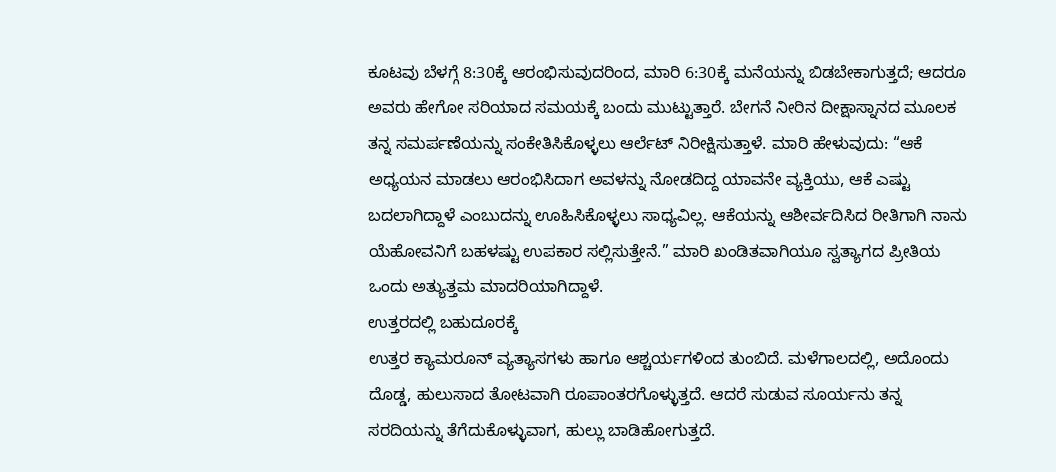ಕೂಟವು ಬೆಳಗ್ಗೆ 8:30ಕ್ಕೆ ಆರಂಭಿಸುವುದರಿಂದ, ಮಾರಿ 6:30ಕ್ಕೆ ಮನೆಯನ್ನು ಬಿಡಬೇಕಾಗುತ್ತದೆ; ಆದರೂ ಅವರು ಹೇಗೋ ಸರಿಯಾದ ಸಮಯಕ್ಕೆ ಬಂದು ಮುಟ್ಟುತ್ತಾರೆ. ಬೇಗನೆ ನೀರಿನ ದೀಕ್ಷಾಸ್ನಾನದ ಮೂಲಕ ತನ್ನ ಸಮರ್ಪಣೆಯನ್ನು ಸಂಕೇತಿಸಿಕೊಳ್ಳಲು ಆರ್ಲೆಟ್ ನಿರೀಕ್ಷಿಸುತ್ತಾಳೆ. ಮಾರಿ ಹೇಳುವುದು: “ಆಕೆ ಅಧ್ಯಯನ ಮಾಡಲು ಆರಂಭಿಸಿದಾಗ ಅವಳನ್ನು ನೋಡದಿದ್ದ ಯಾವನೇ ವ್ಯಕ್ತಿಯು, ಆಕೆ ಎಷ್ಟು ಬದಲಾಗಿದ್ದಾಳೆ ಎಂಬುದನ್ನು ಊಹಿಸಿಕೊಳ್ಳಲು ಸಾಧ್ಯವಿಲ್ಲ. ಆಕೆಯನ್ನು ಆಶೀರ್ವದಿಸಿದ ರೀತಿಗಾಗಿ ನಾನು ಯೆಹೋವನಿಗೆ ಬಹಳಷ್ಟು ಉಪಕಾರ ಸಲ್ಲಿಸುತ್ತೇನೆ.” ಮಾರಿ ಖಂಡಿತವಾಗಿಯೂ ಸ್ವತ್ಯಾಗದ ಪ್ರೀತಿಯ ಒಂದು ಅತ್ಯುತ್ತಮ ಮಾದರಿಯಾಗಿದ್ದಾಳೆ.
ಉತ್ತರದಲ್ಲಿ ಬಹುದೂರಕ್ಕೆ
ಉತ್ತರ ಕ್ಯಾಮರೂನ್ ವ್ಯತ್ಯಾಸಗಳು ಹಾಗೂ ಆಶ್ಚರ್ಯಗಳಿಂದ ತುಂಬಿದೆ. ಮಳೆಗಾಲದಲ್ಲಿ, ಅದೊಂದು ದೊಡ್ಡ, ಹುಲುಸಾದ ತೋಟವಾಗಿ ರೂಪಾಂತರಗೊಳ್ಳುತ್ತದೆ. ಆದರೆ ಸುಡುವ ಸೂರ್ಯನು ತನ್ನ ಸರದಿಯನ್ನು ತೆಗೆದುಕೊಳ್ಳುವಾಗ, ಹುಲ್ಲು ಬಾಡಿಹೋಗುತ್ತದೆ.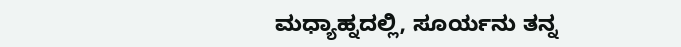ಮಧ್ಯಾಹ್ನದಲ್ಲಿ, ಸೂರ್ಯನು ತನ್ನ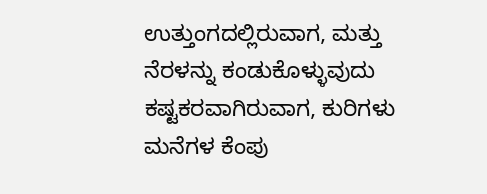ಉತ್ತುಂಗದಲ್ಲಿರುವಾಗ, ಮತ್ತು ನೆರಳನ್ನು ಕಂಡುಕೊಳ್ಳುವುದು ಕಷ್ಟಕರವಾಗಿರುವಾಗ, ಕುರಿಗಳು ಮನೆಗಳ ಕೆಂಪು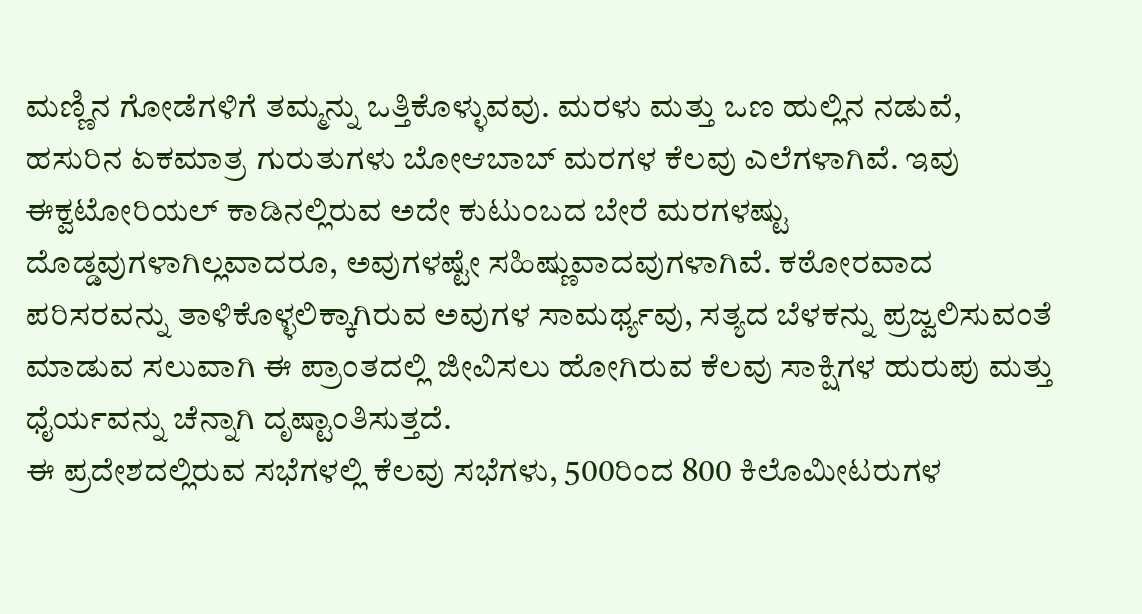ಮಣ್ಣಿನ ಗೋಡೆಗಳಿಗೆ ತಮ್ಮನ್ನು ಒತ್ತಿಕೊಳ್ಳುವವು. ಮರಳು ಮತ್ತು ಒಣ ಹುಲ್ಲಿನ ನಡುವೆ, ಹಸುರಿನ ಏಕಮಾತ್ರ ಗುರುತುಗಳು ಬೋಆಬಾಬ್ ಮರಗಳ ಕೆಲವು ಎಲೆಗಳಾಗಿವೆ. ಇವು ಈಕ್ವಟೋರಿಯಲ್ ಕಾಡಿನಲ್ಲಿರುವ ಅದೇ ಕುಟುಂಬದ ಬೇರೆ ಮರಗಳಷ್ಟು ದೊಡ್ಡವುಗಳಾಗಿಲ್ಲವಾದರೂ, ಅವುಗಳಷ್ಟೇ ಸಹಿಷ್ಣುವಾದವುಗಳಾಗಿವೆ. ಕಠೋರವಾದ ಪರಿಸರವನ್ನು ತಾಳಿಕೊಳ್ಳಲಿಕ್ಕಾಗಿರುವ ಅವುಗಳ ಸಾಮರ್ಥ್ಯವು, ಸತ್ಯದ ಬೆಳಕನ್ನು ಪ್ರಜ್ವಲಿಸುವಂತೆ ಮಾಡುವ ಸಲುವಾಗಿ ಈ ಪ್ರಾಂತದಲ್ಲಿ ಜೀವಿಸಲು ಹೋಗಿರುವ ಕೆಲವು ಸಾಕ್ಷಿಗಳ ಹುರುಪು ಮತ್ತು ಧೈರ್ಯವನ್ನು ಚೆನ್ನಾಗಿ ದೃಷ್ಟಾಂತಿಸುತ್ತದೆ.
ಈ ಪ್ರದೇಶದಲ್ಲಿರುವ ಸಭೆಗಳಲ್ಲಿ ಕೆಲವು ಸಭೆಗಳು, 500ರಿಂದ 800 ಕಿಲೊಮೀಟರುಗಳ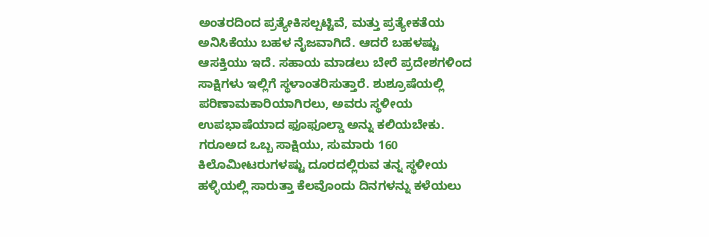ಅಂತರದಿಂದ ಪ್ರತ್ಯೇಕಿಸಲ್ಪಟ್ಟಿವೆ, ಮತ್ತು ಪ್ರತ್ಯೇಕತೆಯ ಅನಿಸಿಕೆಯು ಬಹಳ ನೈಜವಾಗಿದೆ. ಆದರೆ ಬಹಳಷ್ಟು ಆಸಕ್ತಿಯು ಇದೆ. ಸಹಾಯ ಮಾಡಲು ಬೇರೆ ಪ್ರದೇಶಗಳಿಂದ ಸಾಕ್ಷಿಗಳು ಇಲ್ಲಿಗೆ ಸ್ಥಳಾಂತರಿಸುತ್ತಾರೆ. ಶುಶ್ರೂಷೆಯಲ್ಲಿ ಪರಿಣಾಮಕಾರಿಯಾಗಿರಲು, ಅವರು ಸ್ಥಳೀಯ ಉಪಭಾಷೆಯಾದ ಫೂಫೂಲ್ಡಾ ಅನ್ನು ಕಲಿಯಬೇಕು.
ಗರೂಅದ ಒಬ್ಬ ಸಾಕ್ಷಿಯು, ಸುಮಾರು 160 ಕಿಲೊಮೀಟರುಗಳಷ್ಟು ದೂರದಲ್ಲಿರುವ ತನ್ನ ಸ್ಥಳೀಯ ಹಳ್ಳಿಯಲ್ಲಿ ಸಾರುತ್ತಾ ಕೆಲವೊಂದು ದಿನಗಳನ್ನು ಕಳೆಯಲು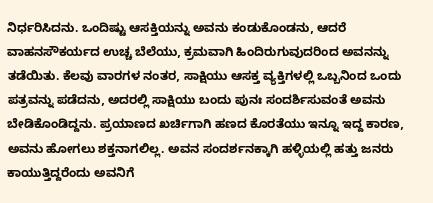ನಿರ್ಧರಿಸಿದನು. ಒಂದಿಷ್ಟು ಆಸಕ್ತಿಯನ್ನು ಅವನು ಕಂಡುಕೊಂಡನು, ಆದರೆ ವಾಹನಸೌಕರ್ಯದ ಉಚ್ಚ ಬೆಲೆಯು, ಕ್ರಮವಾಗಿ ಹಿಂದಿರುಗುವುದರಿಂದ ಅವನನ್ನು ತಡೆಯಿತು. ಕೆಲವು ವಾರಗಳ ನಂತರ, ಸಾಕ್ಷಿಯು ಆಸಕ್ತ ವ್ಯಕ್ತಿಗಳಲ್ಲಿ ಒಬ್ಬನಿಂದ ಒಂದು ಪತ್ರವನ್ನು ಪಡೆದನು, ಅದರಲ್ಲಿ ಸಾಕ್ಷಿಯು ಬಂದು ಪುನಃ ಸಂದರ್ಶಿಸುವಂತೆ ಅವನು ಬೇಡಿಕೊಂಡಿದ್ದನು. ಪ್ರಯಾಣದ ಖರ್ಚಿಗಾಗಿ ಹಣದ ಕೊರತೆಯು ಇನ್ನೂ ಇದ್ದ ಕಾರಣ, ಅವನು ಹೋಗಲು ಶಕ್ತನಾಗಲಿಲ್ಲ. ಅವನ ಸಂದರ್ಶನಕ್ಕಾಗಿ ಹಳ್ಳಿಯಲ್ಲಿ ಹತ್ತು ಜನರು ಕಾಯುತ್ತಿದ್ದರೆಂದು ಅವನಿಗೆ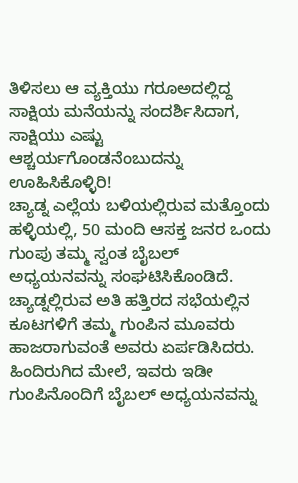ತಿಳಿಸಲು ಆ ವ್ಯಕ್ತಿಯು ಗರೂಅದಲ್ಲಿದ್ದ ಸಾಕ್ಷಿಯ ಮನೆಯನ್ನು ಸಂದರ್ಶಿಸಿದಾಗ, ಸಾಕ್ಷಿಯು ಎಷ್ಟು ಆಶ್ಚರ್ಯಗೊಂಡನೆಂಬುದನ್ನು ಊಹಿಸಿಕೊಳ್ಳಿರಿ!
ಚ್ಯಾಡ್ನ ಎಲ್ಲೆಯ ಬಳಿಯಲ್ಲಿರುವ ಮತ್ತೊಂದು ಹಳ್ಳಿಯಲ್ಲಿ, 50 ಮಂದಿ ಆಸಕ್ತ ಜನರ ಒಂದು ಗುಂಪು ತಮ್ಮ ಸ್ವಂತ ಬೈಬಲ್ ಅಧ್ಯಯನವನ್ನು ಸಂಘಟಿಸಿಕೊಂಡಿದೆ. ಚ್ಯಾಡ್ನಲ್ಲಿರುವ ಅತಿ ಹತ್ತಿರದ ಸಭೆಯಲ್ಲಿನ ಕೂಟಗಳಿಗೆ ತಮ್ಮ ಗುಂಪಿನ ಮೂವರು ಹಾಜರಾಗುವಂತೆ ಅವರು ಏರ್ಪಡಿಸಿದರು. ಹಿಂದಿರುಗಿದ ಮೇಲೆ, ಇವರು ಇಡೀ ಗುಂಪಿನೊಂದಿಗೆ ಬೈಬಲ್ ಅಧ್ಯಯನವನ್ನು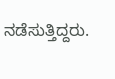ನಡೆಸುತ್ತಿದ್ದರು.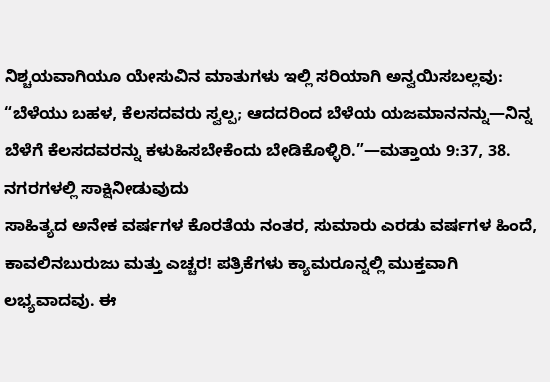ನಿಶ್ಚಯವಾಗಿಯೂ ಯೇಸುವಿನ ಮಾತುಗಳು ಇಲ್ಲಿ ಸರಿಯಾಗಿ ಅನ್ವಯಿಸಬಲ್ಲವು: “ಬೆಳೆಯು ಬಹಳ, ಕೆಲಸದವರು ಸ್ವಲ್ಪ; ಆದದರಿಂದ ಬೆಳೆಯ ಯಜಮಾನನನ್ನು—ನಿನ್ನ ಬೆಳೆಗೆ ಕೆಲಸದವರನ್ನು ಕಳುಹಿಸಬೇಕೆಂದು ಬೇಡಿಕೊಳ್ಳಿರಿ.”—ಮತ್ತಾಯ 9:37, 38.
ನಗರಗಳಲ್ಲಿ ಸಾಕ್ಷಿನೀಡುವುದು
ಸಾಹಿತ್ಯದ ಅನೇಕ ವರ್ಷಗಳ ಕೊರತೆಯ ನಂತರ, ಸುಮಾರು ಎರಡು ವರ್ಷಗಳ ಹಿಂದೆ, ಕಾವಲಿನಬುರುಜು ಮತ್ತು ಎಚ್ಚರ! ಪತ್ರಿಕೆಗಳು ಕ್ಯಾಮರೂನ್ನಲ್ಲಿ ಮುಕ್ತವಾಗಿ ಲಭ್ಯವಾದವು. ಈ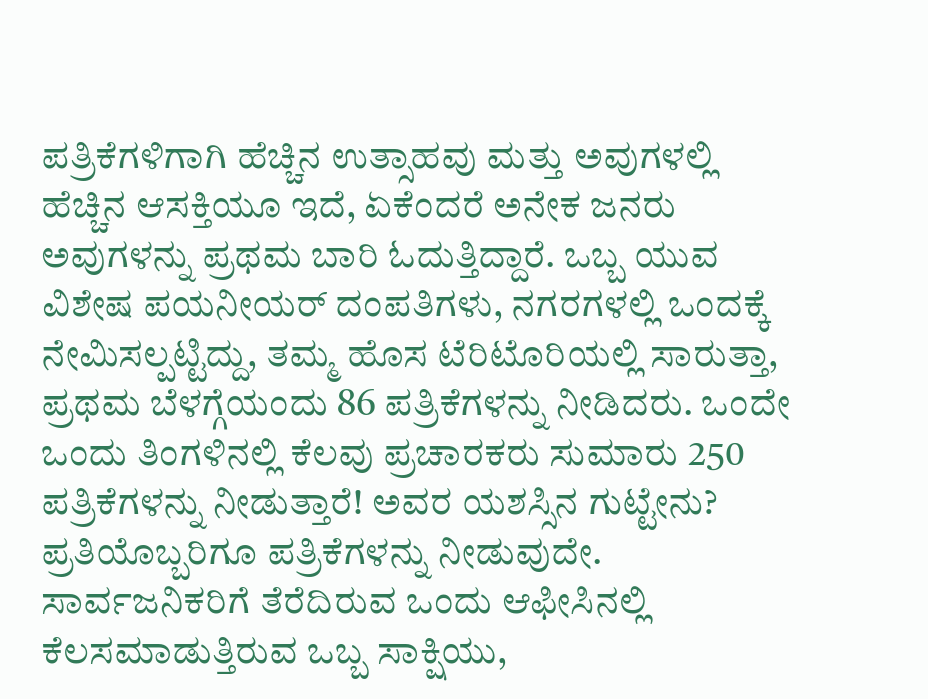ಪತ್ರಿಕೆಗಳಿಗಾಗಿ ಹೆಚ್ಚಿನ ಉತ್ಸಾಹವು ಮತ್ತು ಅವುಗಳಲ್ಲಿ ಹೆಚ್ಚಿನ ಆಸಕ್ತಿಯೂ ಇದೆ, ಏಕೆಂದರೆ ಅನೇಕ ಜನರು ಅವುಗಳನ್ನು ಪ್ರಥಮ ಬಾರಿ ಓದುತ್ತಿದ್ದಾರೆ. ಒಬ್ಬ ಯುವ ವಿಶೇಷ ಪಯನೀಯರ್ ದಂಪತಿಗಳು, ನಗರಗಳಲ್ಲಿ ಒಂದಕ್ಕೆ ನೇಮಿಸಲ್ಪಟ್ಟಿದ್ದು, ತಮ್ಮ ಹೊಸ ಟೆರಿಟೊರಿಯಲ್ಲಿ ಸಾರುತ್ತಾ, ಪ್ರಥಮ ಬೆಳಗ್ಗೆಯಂದು 86 ಪತ್ರಿಕೆಗಳನ್ನು ನೀಡಿದರು. ಒಂದೇ ಒಂದು ತಿಂಗಳಿನಲ್ಲಿ ಕೆಲವು ಪ್ರಚಾರಕರು ಸುಮಾರು 250 ಪತ್ರಿಕೆಗಳನ್ನು ನೀಡುತ್ತಾರೆ! ಅವರ ಯಶಸ್ಸಿನ ಗುಟ್ಟೇನು? ಪ್ರತಿಯೊಬ್ಬರಿಗೂ ಪತ್ರಿಕೆಗಳನ್ನು ನೀಡುವುದೇ.
ಸಾರ್ವಜನಿಕರಿಗೆ ತೆರೆದಿರುವ ಒಂದು ಆಫೀಸಿನಲ್ಲಿ ಕೆಲಸಮಾಡುತ್ತಿರುವ ಒಬ್ಬ ಸಾಕ್ಷಿಯು,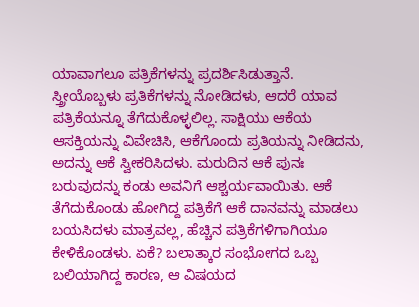ಯಾವಾಗಲೂ ಪತ್ರಿಕೆಗಳನ್ನು ಪ್ರದರ್ಶಿಸಿಡುತ್ತಾನೆ. ಸ್ತ್ರೀಯೊಬ್ಬಳು ಪ್ರತಿಕೆಗಳನ್ನು ನೋಡಿದಳು, ಆದರೆ ಯಾವ ಪತ್ರಿಕೆಯನ್ನೂ ತೆಗೆದುಕೊಳ್ಳಲಿಲ್ಲ. ಸಾಕ್ಷಿಯು ಆಕೆಯ ಆಸಕ್ತಿಯನ್ನು ವಿವೇಚಿಸಿ, ಆಕೆಗೊಂದು ಪ್ರತಿಯನ್ನು ನೀಡಿದನು, ಅದನ್ನು ಆಕೆ ಸ್ವೀಕರಿಸಿದಳು. ಮರುದಿನ ಆಕೆ ಪುನಃ ಬರುವುದನ್ನು ಕಂಡು ಅವನಿಗೆ ಆಶ್ಚರ್ಯವಾಯಿತು. ಆಕೆ ತೆಗೆದುಕೊಂಡು ಹೋಗಿದ್ದ ಪತ್ರಿಕೆಗೆ ಆಕೆ ದಾನವನ್ನು ಮಾಡಲು ಬಯಸಿದಳು ಮಾತ್ರವಲ್ಲ, ಹೆಚ್ಚಿನ ಪತ್ರಿಕೆಗಳಿಗಾಗಿಯೂ ಕೇಳಿಕೊಂಡಳು. ಏಕೆ? ಬಲಾತ್ಕಾರ ಸಂಭೋಗದ ಒಬ್ಬ ಬಲಿಯಾಗಿದ್ದ ಕಾರಣ, ಆ ವಿಷಯದ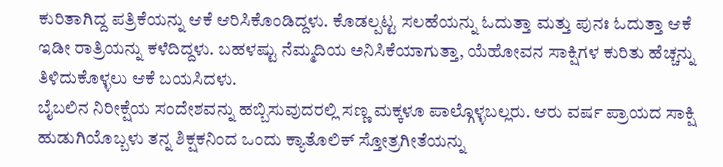ಕುರಿತಾಗಿದ್ದ ಪತ್ರಿಕೆಯನ್ನು ಆಕೆ ಆರಿಸಿಕೊಂಡಿದ್ದಳು. ಕೊಡಲ್ಪಟ್ಟ ಸಲಹೆಯನ್ನು ಓದುತ್ತಾ ಮತ್ತು ಪುನಃ ಓದುತ್ತಾ ಆಕೆ ಇಡೀ ರಾತ್ರಿಯನ್ನು ಕಳೆದಿದ್ದಳು. ಬಹಳಷ್ಟು ನೆಮ್ಮದಿಯ ಅನಿಸಿಕೆಯಾಗುತ್ತಾ, ಯೆಹೋವನ ಸಾಕ್ಷಿಗಳ ಕುರಿತು ಹೆಚ್ಚನ್ನು ತಿಳಿದುಕೊಳ್ಳಲು ಆಕೆ ಬಯಸಿದಳು.
ಬೈಬಲಿನ ನಿರೀಕ್ಷೆಯ ಸಂದೇಶವನ್ನು ಹಬ್ಬಿಸುವುದರಲ್ಲಿ ಸಣ್ಣ ಮಕ್ಕಳೂ ಪಾಲ್ಗೊಳ್ಳಬಲ್ಲರು. ಆರು ವರ್ಷ ಪ್ರಾಯದ ಸಾಕ್ಷಿ ಹುಡುಗಿಯೊಬ್ಬಳು ತನ್ನ ಶಿಕ್ಷಕನಿಂದ ಒಂದು ಕ್ಯಾತೊಲಿಕ್ ಸ್ತೋತ್ರಗೀತೆಯನ್ನು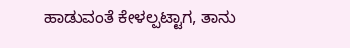ಹಾಡುವಂತೆ ಕೇಳಲ್ಪಟ್ಟಾಗ, ತಾನು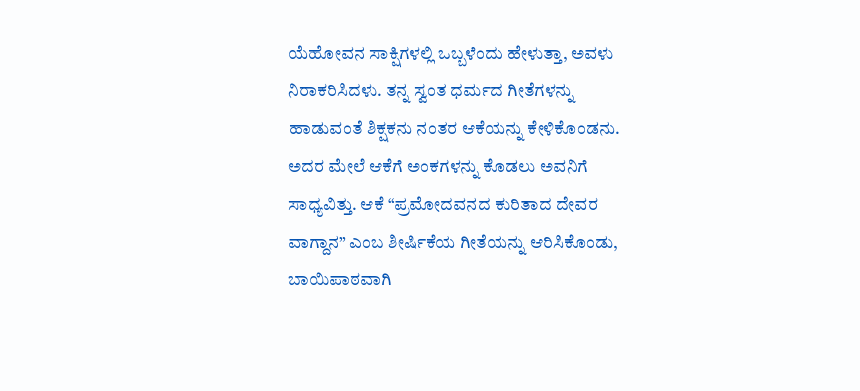ಯೆಹೋವನ ಸಾಕ್ಷಿಗಳಲ್ಲಿ ಒಬ್ಬಳೆಂದು ಹೇಳುತ್ತಾ, ಅವಳು ನಿರಾಕರಿಸಿದಳು. ತನ್ನ ಸ್ವಂತ ಧರ್ಮದ ಗೀತೆಗಳನ್ನು ಹಾಡುವಂತೆ ಶಿಕ್ಷಕನು ನಂತರ ಆಕೆಯನ್ನು ಕೇಳಿಕೊಂಡನು. ಅದರ ಮೇಲೆ ಆಕೆಗೆ ಅಂಕಗಳನ್ನು ಕೊಡಲು ಅವನಿಗೆ ಸಾಧ್ಯವಿತ್ತು. ಆಕೆ “ಪ್ರಮೋದವನದ ಕುರಿತಾದ ದೇವರ ವಾಗ್ದಾನ” ಎಂಬ ಶೀರ್ಷಿಕೆಯ ಗೀತೆಯನ್ನು ಆರಿಸಿಕೊಂಡು, ಬಾಯಿಪಾಠವಾಗಿ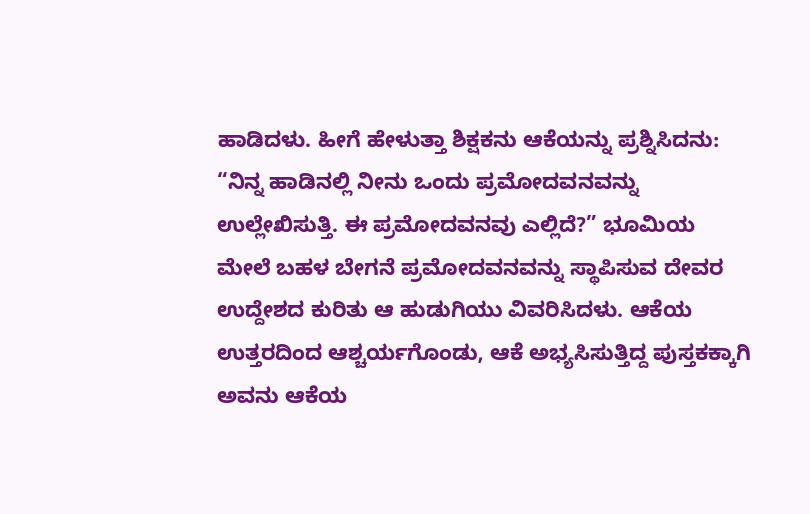ಹಾಡಿದಳು. ಹೀಗೆ ಹೇಳುತ್ತಾ ಶಿಕ್ಷಕನು ಆಕೆಯನ್ನು ಪ್ರಶ್ನಿಸಿದನು: “ನಿನ್ನ ಹಾಡಿನಲ್ಲಿ ನೀನು ಒಂದು ಪ್ರಮೋದವನವನ್ನು ಉಲ್ಲೇಖಿಸುತ್ತಿ. ಈ ಪ್ರಮೋದವನವು ಎಲ್ಲಿದೆ?” ಭೂಮಿಯ ಮೇಲೆ ಬಹಳ ಬೇಗನೆ ಪ್ರಮೋದವನವನ್ನು ಸ್ಥಾಪಿಸುವ ದೇವರ ಉದ್ದೇಶದ ಕುರಿತು ಆ ಹುಡುಗಿಯು ವಿವರಿಸಿದಳು. ಆಕೆಯ ಉತ್ತರದಿಂದ ಆಶ್ಚರ್ಯಗೊಂಡು, ಆಕೆ ಅಭ್ಯಸಿಸುತ್ತಿದ್ದ ಪುಸ್ತಕಕ್ಕಾಗಿ ಅವನು ಆಕೆಯ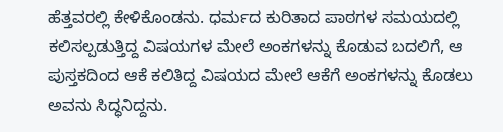ಹೆತ್ತವರಲ್ಲಿ ಕೇಳಿಕೊಂಡನು. ಧರ್ಮದ ಕುರಿತಾದ ಪಾಠಗಳ ಸಮಯದಲ್ಲಿ ಕಲಿಸಲ್ಪಡುತ್ತಿದ್ದ ವಿಷಯಗಳ ಮೇಲೆ ಅಂಕಗಳನ್ನು ಕೊಡುವ ಬದಲಿಗೆ, ಆ ಪುಸ್ತಕದಿಂದ ಆಕೆ ಕಲಿತಿದ್ದ ವಿಷಯದ ಮೇಲೆ ಆಕೆಗೆ ಅಂಕಗಳನ್ನು ಕೊಡಲು ಅವನು ಸಿದ್ಧನಿದ್ದನು.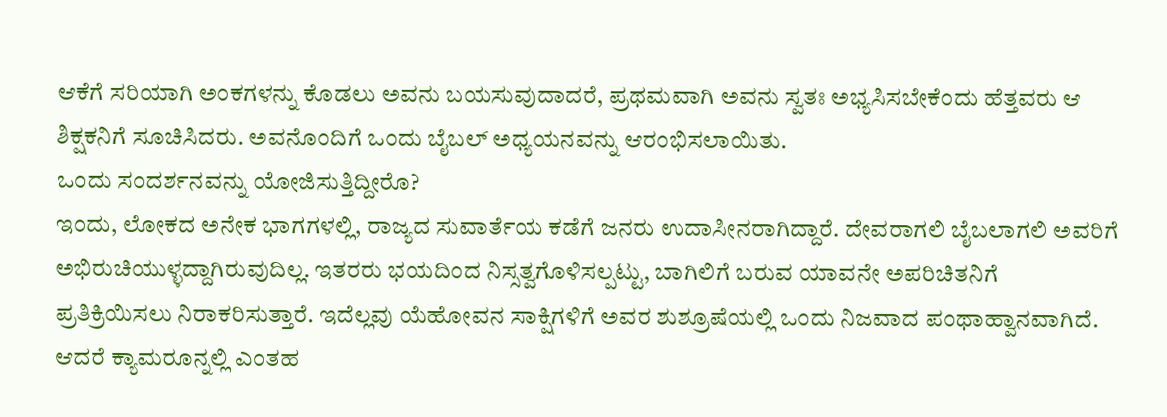ಆಕೆಗೆ ಸರಿಯಾಗಿ ಅಂಕಗಳನ್ನು ಕೊಡಲು ಅವನು ಬಯಸುವುದಾದರೆ, ಪ್ರಥಮವಾಗಿ ಅವನು ಸ್ವತಃ ಅಭ್ಯಸಿಸಬೇಕೆಂದು ಹೆತ್ತವರು ಆ ಶಿಕ್ಷಕನಿಗೆ ಸೂಚಿಸಿದರು. ಅವನೊಂದಿಗೆ ಒಂದು ಬೈಬಲ್ ಅಧ್ಯಯನವನ್ನು ಆರಂಭಿಸಲಾಯಿತು.
ಒಂದು ಸಂದರ್ಶನವನ್ನು ಯೋಜಿಸುತ್ತಿದ್ದೀರೊ?
ಇಂದು, ಲೋಕದ ಅನೇಕ ಭಾಗಗಳಲ್ಲಿ, ರಾಜ್ಯದ ಸುವಾರ್ತೆಯ ಕಡೆಗೆ ಜನರು ಉದಾಸೀನರಾಗಿದ್ದಾರೆ. ದೇವರಾಗಲಿ ಬೈಬಲಾಗಲಿ ಅವರಿಗೆ ಅಭಿರುಚಿಯುಳ್ಳದ್ದಾಗಿರುವುದಿಲ್ಲ. ಇತರರು ಭಯದಿಂದ ನಿಸ್ಸತ್ವಗೊಳಿಸಲ್ಪಟ್ಟು, ಬಾಗಿಲಿಗೆ ಬರುವ ಯಾವನೇ ಅಪರಿಚಿತನಿಗೆ ಪ್ರತಿಕ್ರಿಯಿಸಲು ನಿರಾಕರಿಸುತ್ತಾರೆ. ಇದೆಲ್ಲವು ಯೆಹೋವನ ಸಾಕ್ಷಿಗಳಿಗೆ ಅವರ ಶುಶ್ರೂಷೆಯಲ್ಲಿ ಒಂದು ನಿಜವಾದ ಪಂಥಾಹ್ವಾನವಾಗಿದೆ. ಆದರೆ ಕ್ಯಾಮರೂನ್ನಲ್ಲಿ ಎಂತಹ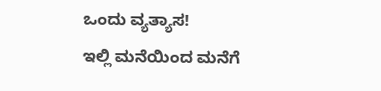ಒಂದು ವ್ಯತ್ಯಾಸ!
ಇಲ್ಲಿ ಮನೆಯಿಂದ ಮನೆಗೆ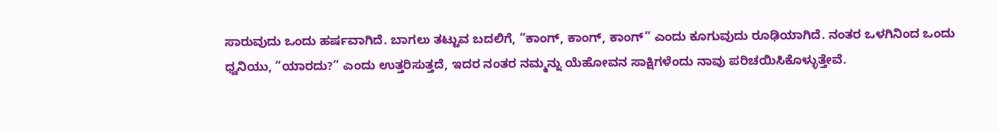ಸಾರುವುದು ಒಂದು ಹರ್ಷವಾಗಿದೆ. ಬಾಗಲು ತಟ್ಟುವ ಬದಲಿಗೆ, “ಕಾಂಗ್, ಕಾಂಗ್, ಕಾಂಗ್” ಎಂದು ಕೂಗುವುದು ರೂಢಿಯಾಗಿದೆ. ನಂತರ ಒಳಗಿನಿಂದ ಒಂದು ಧ್ವನಿಯು, “ಯಾರದು?” ಎಂದು ಉತ್ತರಿಸುತ್ತದೆ, ಇದರ ನಂತರ ನಮ್ಮನ್ನು ಯೆಹೋವನ ಸಾಕ್ಷಿಗಳೆಂದು ನಾವು ಪರಿಚಯಿಸಿಕೊಳ್ಳುತ್ತೇವೆ.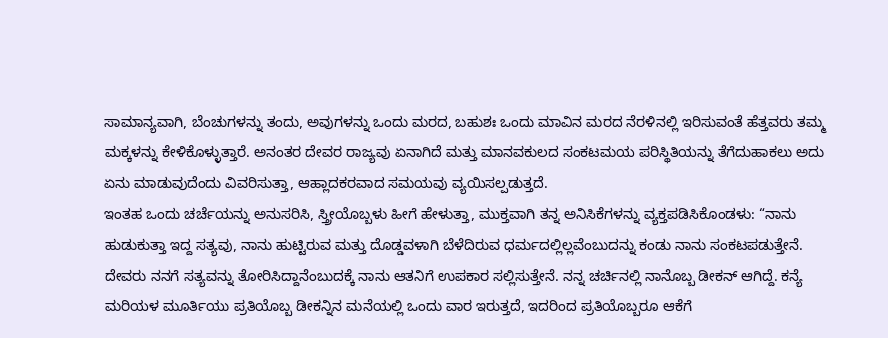ಸಾಮಾನ್ಯವಾಗಿ, ಬೆಂಚುಗಳನ್ನು ತಂದು, ಅವುಗಳನ್ನು ಒಂದು ಮರದ, ಬಹುಶಃ ಒಂದು ಮಾವಿನ ಮರದ ನೆರಳಿನಲ್ಲಿ ಇರಿಸುವಂತೆ ಹೆತ್ತವರು ತಮ್ಮ ಮಕ್ಕಳನ್ನು ಕೇಳಿಕೊಳ್ಳುತ್ತಾರೆ. ಅನಂತರ ದೇವರ ರಾಜ್ಯವು ಏನಾಗಿದೆ ಮತ್ತು ಮಾನವಕುಲದ ಸಂಕಟಮಯ ಪರಿಸ್ಥಿತಿಯನ್ನು ತೆಗೆದುಹಾಕಲು ಅದು ಏನು ಮಾಡುವುದೆಂದು ವಿವರಿಸುತ್ತಾ, ಆಹ್ಲಾದಕರವಾದ ಸಮಯವು ವ್ಯಯಿಸಲ್ಪಡುತ್ತದೆ.
ಇಂತಹ ಒಂದು ಚರ್ಚೆಯನ್ನು ಅನುಸರಿಸಿ, ಸ್ತ್ರೀಯೊಬ್ಬಳು ಹೀಗೆ ಹೇಳುತ್ತಾ, ಮುಕ್ತವಾಗಿ ತನ್ನ ಅನಿಸಿಕೆಗಳನ್ನು ವ್ಯಕ್ತಪಡಿಸಿಕೊಂಡಳು: “ನಾನು ಹುಡುಕುತ್ತಾ ಇದ್ದ ಸತ್ಯವು, ನಾನು ಹುಟ್ಟಿರುವ ಮತ್ತು ದೊಡ್ಡವಳಾಗಿ ಬೆಳೆದಿರುವ ಧರ್ಮದಲ್ಲಿಲ್ಲವೆಂಬುದನ್ನು ಕಂಡು ನಾನು ಸಂಕಟಪಡುತ್ತೇನೆ. ದೇವರು ನನಗೆ ಸತ್ಯವನ್ನು ತೋರಿಸಿದ್ದಾನೆಂಬುದಕ್ಕೆ ನಾನು ಆತನಿಗೆ ಉಪಕಾರ ಸಲ್ಲಿಸುತ್ತೇನೆ. ನನ್ನ ಚರ್ಚಿನಲ್ಲಿ ನಾನೊಬ್ಬ ಡೀಕನ್ ಆಗಿದ್ದೆ. ಕನ್ಯೆ ಮರಿಯಳ ಮೂರ್ತಿಯು ಪ್ರತಿಯೊಬ್ಬ ಡೀಕನ್ನಿನ ಮನೆಯಲ್ಲಿ ಒಂದು ವಾರ ಇರುತ್ತದೆ, ಇದರಿಂದ ಪ್ರತಿಯೊಬ್ಬರೂ ಆಕೆಗೆ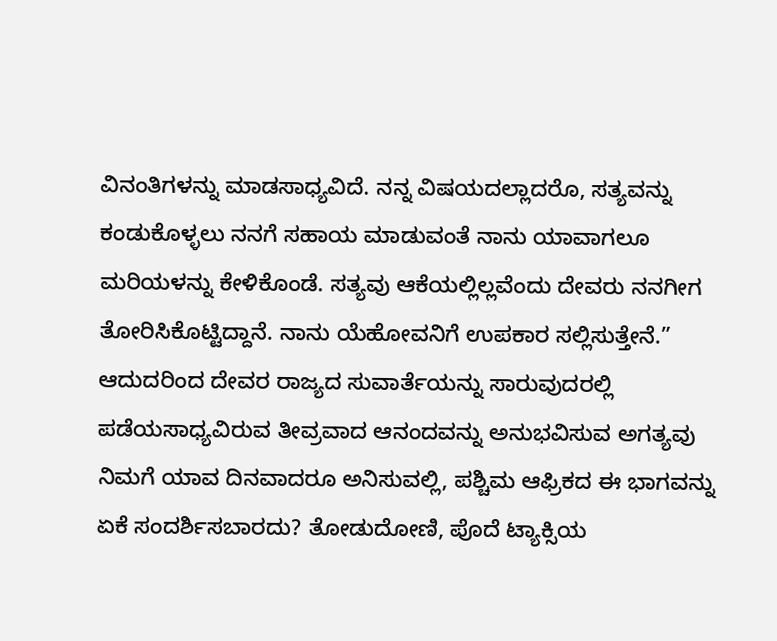ವಿನಂತಿಗಳನ್ನು ಮಾಡಸಾಧ್ಯವಿದೆ. ನನ್ನ ವಿಷಯದಲ್ಲಾದರೊ, ಸತ್ಯವನ್ನು ಕಂಡುಕೊಳ್ಳಲು ನನಗೆ ಸಹಾಯ ಮಾಡುವಂತೆ ನಾನು ಯಾವಾಗಲೂ ಮರಿಯಳನ್ನು ಕೇಳಿಕೊಂಡೆ. ಸತ್ಯವು ಆಕೆಯಲ್ಲಿಲ್ಲವೆಂದು ದೇವರು ನನಗೀಗ ತೋರಿಸಿಕೊಟ್ಟಿದ್ದಾನೆ. ನಾನು ಯೆಹೋವನಿಗೆ ಉಪಕಾರ ಸಲ್ಲಿಸುತ್ತೇನೆ.”
ಆದುದರಿಂದ ದೇವರ ರಾಜ್ಯದ ಸುವಾರ್ತೆಯನ್ನು ಸಾರುವುದರಲ್ಲಿ ಪಡೆಯಸಾಧ್ಯವಿರುವ ತೀವ್ರವಾದ ಆನಂದವನ್ನು ಅನುಭವಿಸುವ ಅಗತ್ಯವು ನಿಮಗೆ ಯಾವ ದಿನವಾದರೂ ಅನಿಸುವಲ್ಲಿ, ಪಶ್ಚಿಮ ಆಫ್ರಿಕದ ಈ ಭಾಗವನ್ನು ಏಕೆ ಸಂದರ್ಶಿಸಬಾರದು? ತೋಡುದೋಣಿ, ಪೊದೆ ಟ್ಯಾಕ್ಸಿಯ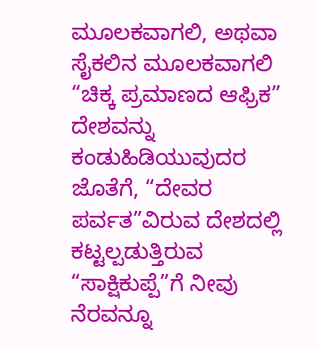ಮೂಲಕವಾಗಲಿ, ಅಥವಾ ಸೈಕಲಿನ ಮೂಲಕವಾಗಲಿ “ಚಿಕ್ಕ ಪ್ರಮಾಣದ ಆಫ್ರಿಕ” ದೇಶವನ್ನು ಕಂಡುಹಿಡಿಯುವುದರ ಜೊತೆಗೆ, “ದೇವರ ಪರ್ವತ”ವಿರುವ ದೇಶದಲ್ಲಿ ಕಟ್ಟಲ್ಪಡುತ್ತಿರುವ “ಸಾಕ್ಷಿಕುಪ್ಪೆ”ಗೆ ನೀವು ನೆರವನ್ನೂ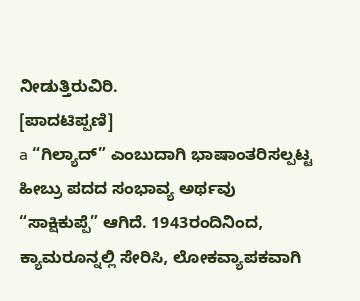ನೀಡುತ್ತಿರುವಿರಿ.
[ಪಾದಟಿಪ್ಪಣಿ]
a “ಗಿಲ್ಯಾದ್” ಎಂಬುದಾಗಿ ಭಾಷಾಂತರಿಸಲ್ಪಟ್ಟ ಹೀಬ್ರು ಪದದ ಸಂಭಾವ್ಯ ಅರ್ಥವು “ಸಾಕ್ಷಿಕುಪ್ಪೆ” ಆಗಿದೆ. 1943ರಂದಿನಿಂದ, ಕ್ಯಾಮರೂನ್ನಲ್ಲಿ ಸೇರಿಸಿ, ಲೋಕವ್ಯಾಪಕವಾಗಿ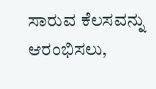ಸಾರುವ ಕೆಲಸವನ್ನು ಆರಂಭಿಸಲು,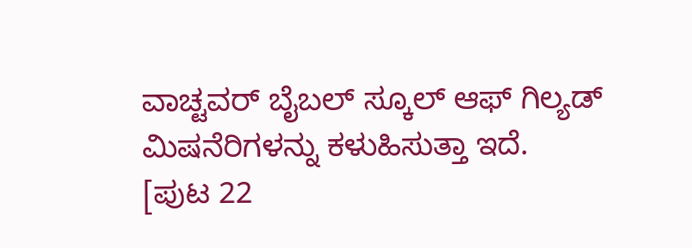ವಾಚ್ಟವರ್ ಬೈಬಲ್ ಸ್ಕೂಲ್ ಆಫ್ ಗಿಲ್ಯಡ್ ಮಿಷನೆರಿಗಳನ್ನು ಕಳುಹಿಸುತ್ತಾ ಇದೆ.
[ಪುಟ 22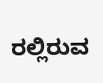ರಲ್ಲಿರುವ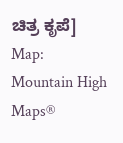ಚಿತ್ರ ಕೃಪೆ]
Map: Mountain High Maps®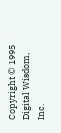Copyright © 1995 Digital Wisdom, Inc.